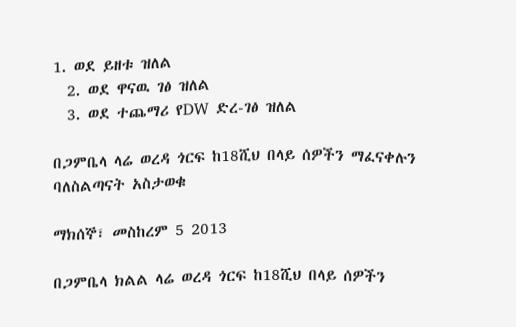1. ወደ ይዘቱ ዝለል
  2. ወደ ዋናዉ ገፅ ዝለል
  3. ወደ ተጨማሪ የDW ድረ-ገፅ ዝለል

በጋምቤላ ላሬ ወረዳ ጎርፍ ከ18ሺህ በላይ ሰዎችን ማፈናቀሉን ባለስልጣናት አስታወቁ

ማክሰኞ፣ መስከረም 5 2013

በጋምቤላ ክልል ላሬ ወረዳ ጎርፍ ከ18ሺህ በላይ ሰዎችን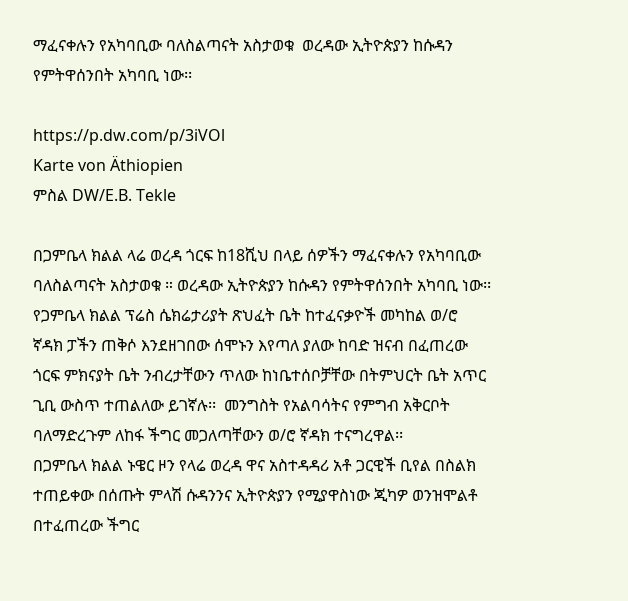ማፈናቀሉን የአካባቢው ባለስልጣናት አስታወቁ  ወረዳው ኢትዮጵያን ከሱዳን የምትዋሰንበት አካባቢ ነው፡፡

https://p.dw.com/p/3iVOl
Karte von Äthiopien
ምስል DW/E.B. Tekle

በጋምቤላ ክልል ላሬ ወረዳ ጎርፍ ከ18ሺህ በላይ ሰዎችን ማፈናቀሉን የአካባቢው ባለስልጣናት አስታወቁ ። ወረዳው ኢትዮጵያን ከሱዳን የምትዋሰንበት አካባቢ ነው፡፡
የጋምቤላ ክልል ፕሬስ ሴክሬታሪያት ጽህፈት ቤት ከተፈናቃዮች መካከል ወ/ሮ ኛዳክ ፓችን ጠቅሶ እንደዘገበው ሰሞኑን እየጣለ ያለው ከባድ ዝናብ በፈጠረው ጎርፍ ምክናያት ቤት ንብረታቸውን ጥለው ከነቤተሰቦቻቸው በትምህርት ቤት አጥር ጊቢ ውስጥ ተጠልለው ይገኛሉ፡፡  መንግስት የአልባሳትና የምግብ አቅርቦት ባለማድረጉም ለከፋ ችግር መጋለጣቸውን ወ/ሮ ኛዳክ ተናግረዋል፡፡
በጋምቤላ ክልል ኑዌር ዞን የላሬ ወረዳ ዋና አስተዳዳሪ አቶ ጋርዊች ቢየል በስልክ ተጠይቀው በሰጡት ምላሽ ሱዳንንና ኢትዮጵያን የሚያዋስነው ጂካዎ ወንዝሞልቶ በተፈጠረው ችግር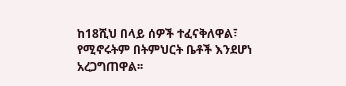ከ18ሺህ በላይ ሰዎች ተፈናቅለዋል፣ የሚኖሩትም በትምህርት ቤቶች እንደሆነ አረጋግጠዋል፡፡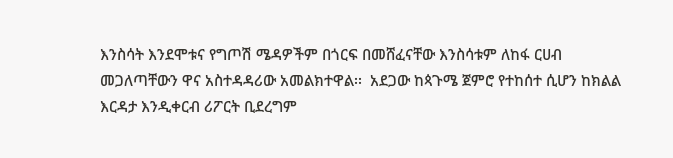እንስሳት እንደሞቱና የግጦሽ ሜዳዎችም በጎርፍ በመሸፈናቸው እንስሳቱም ለከፋ ርሀብ መጋለጣቸውን ዋና አስተዳዳሪው አመልክተዋል፡፡  አደጋው ከጳጉሜ ጀምሮ የተከሰተ ሲሆን ከክልል እርዳታ እንዲቀርብ ሪፖርት ቢደረግም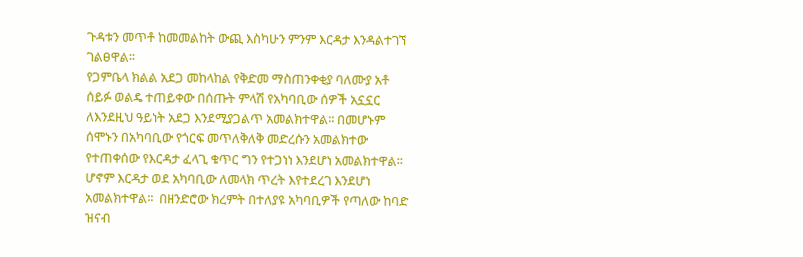ጉዳቱን መጥቶ ከመመልከት ውጪ እስካሁን ምንም እርዳታ እንዳልተገኘ ገልፀዋል፡፡
የጋምቤላ ክልል አደጋ መከላከል የቅድመ ማስጠንቀቂያ ባለሙያ አቶ ሰይፉ ወልዴ ተጠይቀው በሰጡት ምላሽ የአካባቢው ሰዎች አኗኗር ለእንደዚህ ዓይነት አደጋ እንደሚያጋልጥ አመልክተዋል፡፡ በመሆኑም ሰሞኑን በአካባቢው የጎርፍ መጥለቅለቅ መድረሱን አመልክተው የተጠቀሰው የእርዳታ ፈላጊ ቁጥር ግን የተጋነነ እንደሆነ አመልክተዋል፡፡ ሆኖም እርዳታ ወደ አካባቢው ለመላክ ጥረት እየተደረገ እንደሆነ አመልክተዋል፡፡  በዘንድሮው ክረምት በተለያዩ አካባቢዎች የጣለው ከባድ ዝናብ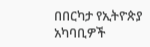በበርካታ የኢትዮጵያ አካባቢዎች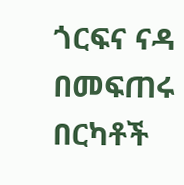ጎርፍና ናዳ በመፍጠሩ በርካቶች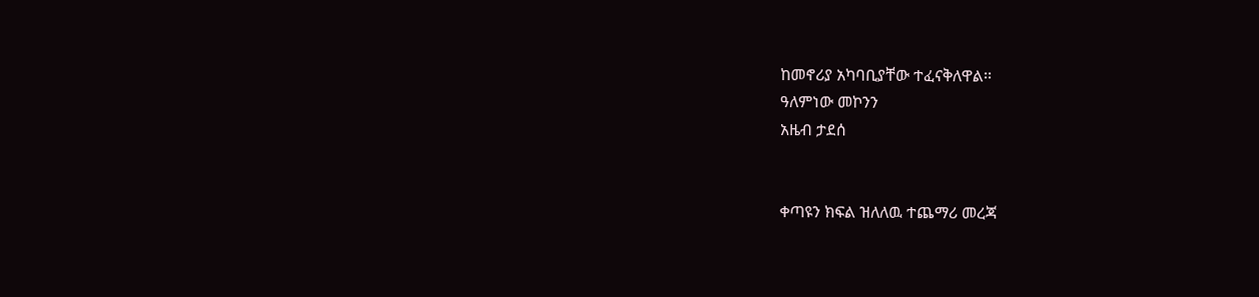ከመኖሪያ አካባቢያቸው ተፈናቅለዋል፡፡
ዓለምነው መኮንን
አዜብ ታደሰ


ቀጣዩን ክፍል ዝለለዉ ተጨማሪ መረጃ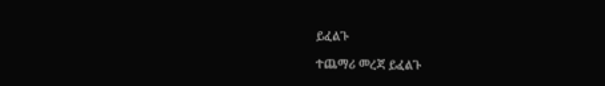ይፈልጉ

ተጨማሪ መረጃ ይፈልጉ